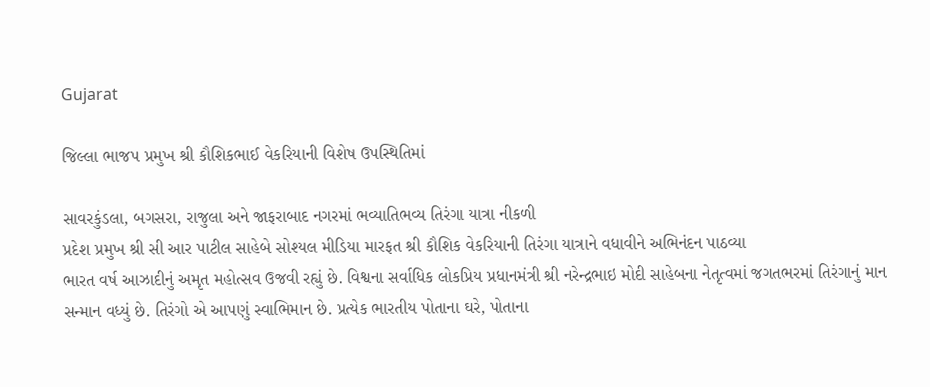Gujarat

જિલ્લા ભાજપ પ્રમુખ શ્રી કૌશિકભાઈ વેકરિયાની વિશેષ ઉપસ્થિતિમાં

સાવરકુંડલા, બગસરા, રાજુલા અને જાફરાબાદ નગરમાં ભવ્યાતિભવ્ય તિરંગા યાત્રા નીકળી
પ્રદેશ પ્રમુખ શ્રી સી આર પાટીલ સાહેબે સોશ્યલ મીડિયા મારફત શ્રી કૌશિક વેકરિયાની તિરંગા યાત્રાને વધાવીને અભિનંદન પાઠવ્યા
ભારત વર્ષ આઝાદીનું અમૃત મહોત્સવ ઉજવી રહ્યું છે. વિશ્વના સર્વાધિક લોકપ્રિય પ્રધાનમંત્રી શ્રી નરેન્દ્રભાઇ મોદી સાહેબના નેતૃત્વમાં જગતભરમાં તિરંગાનું માન સન્માન વધ્યું છે. તિરંગો એ આપણું સ્વાભિમાન છે. પ્રત્યેક ભારતીય પોતાના ઘરે, પોતાના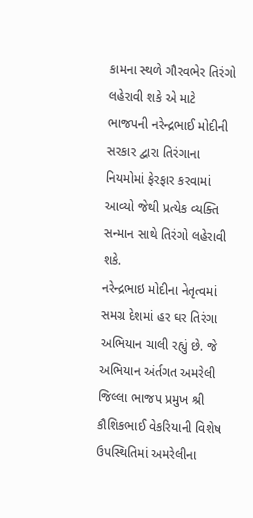કામના સ્થળે ગૌરવભેર તિરંગો લહેરાવી શકે એ માટે ભાજપની નરેન્દ્રભાઈ મોદીની સરકાર દ્વારા તિરંગાના નિયમોમાં ફેરફાર કરવામાં આવ્યો જેથી પ્રત્યેક વ્યક્તિ સન્માન સાથે તિરંગો લહેરાવી શકે.
નરેન્દ્રભાઇ મોદીના નેતૃત્વમાં સમગ્ર દેશમાં હર ઘર તિરંગા અભિયાન ચાલી રહ્યું છે. જે અભિયાન અંર્તગત અમરેલી જિલ્લા ભાજપ પ્રમુખ શ્રી કૌશિકભાઈ વેકરિયાની વિશેષ ઉપસ્થિતિમાં અમરેલીના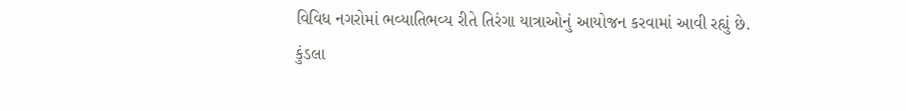વિવિધ નગરોમાં ભવ્યાતિભવ્ય રીતે તિરંગા યાત્રાઓનું આયોજન કરવામાં આવી રહ્યું છે.
કુંડલા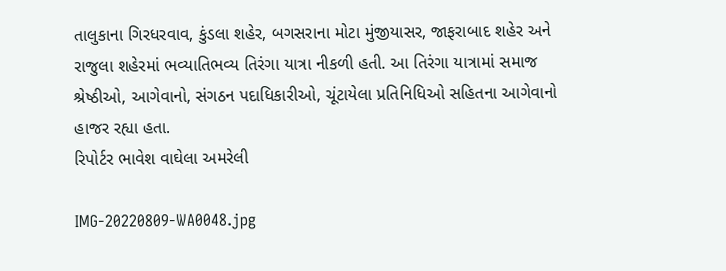તાલુકાના ગિરધરવાવ, કુંડલા શહેર, બગસરાના મોટા મુંજીયાસર, જાફરાબાદ શહેર અને રાજુલા શહેરમાં ભવ્યાતિભવ્ય તિરંગા યાત્રા નીકળી હતી. આ તિરંગા યાત્રામાં સમાજ શ્રેષ્ઠીઓ, આગેવાનો, સંગઠન પદાધિકારીઓ, ચૂંટાયેલા પ્રતિનિધિઓ સહિતના આગેવાનો હાજર રહ્યા હતા.
રિપોર્ટર ભાવેશ વાઘેલા અમરેલી

IMG-20220809-WA0048.jpg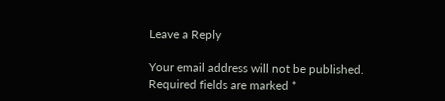Leave a Reply

Your email address will not be published. Required fields are marked *